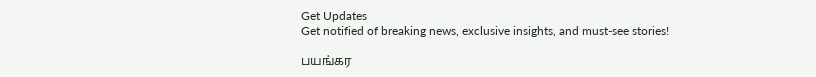Get Updates
Get notified of breaking news, exclusive insights, and must-see stories!

பயங்கர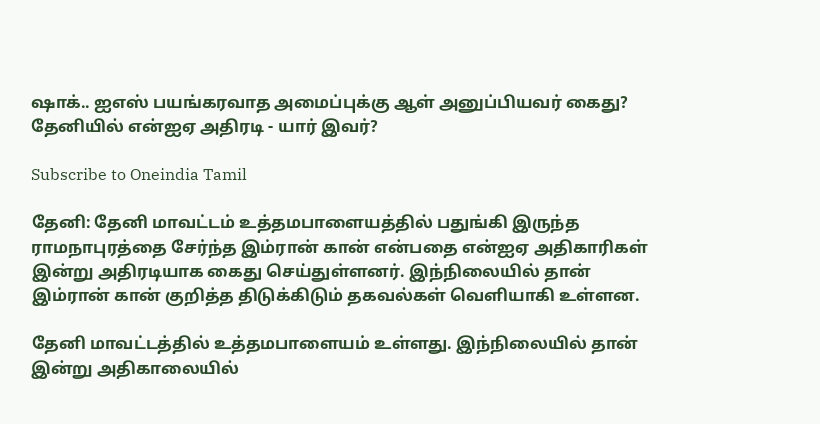ஷாக்.. ஐஎஸ் பயங்கரவாத அமைப்புக்கு ஆள் அனுப்பியவர் கைது? தேனியில் என்ஐஏ அதிரடி - யார் இவர்?

Subscribe to Oneindia Tamil

தேனி: தேனி மாவட்டம் உத்தமபாளையத்தில் பதுங்கி இருந்த ராமநாபுரத்தை சேர்ந்த இம்ரான் கான் என்பதை என்ஐஏ அதிகாரிகள் இன்று அதிரடியாக கைது செய்துள்ளனர். இந்நிலையில் தான் இம்ரான் கான் குறித்த திடுக்கிடும் தகவல்கள் வெளியாகி உள்ளன.

தேனி மாவட்டத்தில் உத்தமபாளையம் உள்ளது. இந்நிலையில் தான் இன்று அதிகாலையில்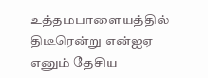உத்தமபாளையத்தில் திடீரென்று என்ஐஏ எனும் தேசிய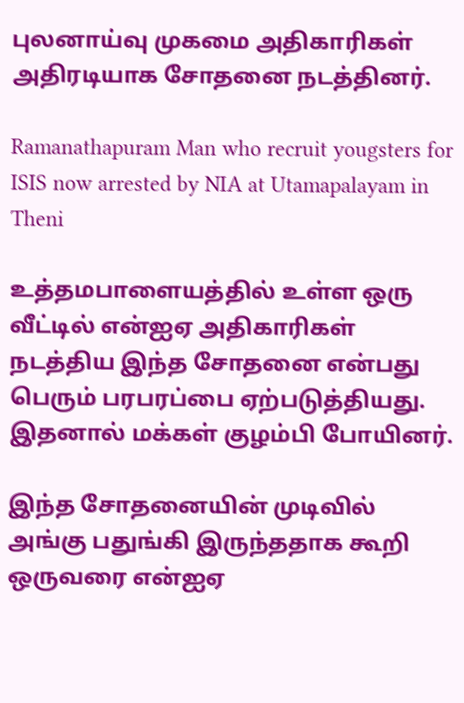புலனாய்வு முகமை அதிகாரிகள் அதிரடியாக சோதனை நடத்தினர்.

Ramanathapuram Man who recruit yougsters for ISIS now arrested by NIA at Utamapalayam in Theni

உத்தமபாளையத்தில் உள்ள ஒரு வீட்டில் என்ஐஏ அதிகாரிகள் நடத்திய இந்த சோதனை என்பது பெரும் பரபரப்பை ஏற்படுத்தியது. இதனால் மக்கள் குழம்பி போயினர்.

இந்த சோதனையின் முடிவில் அங்கு பதுங்கி இருந்ததாக கூறி ஒருவரை என்ஐஏ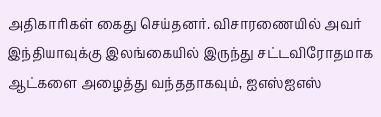அதிகாரிகள் கைது செய்தனர். விசாரணையில் அவர் இந்தியாவுக்கு இலங்கையில் இருந்து சட்டவிரோதமாக ஆட்களை அழைத்து வந்ததாகவும், ஐஎஸ்ஐஎஸ்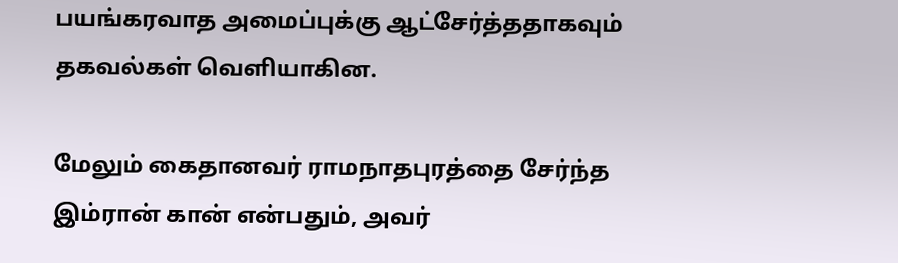பயங்கரவாத அமைப்புக்கு ஆட்சேர்த்ததாகவும் தகவல்கள் வெளியாகின.

மேலும் கைதானவர் ராமநாதபுரத்தை சேர்ந்த இம்ரான் கான் என்பதும், அவர்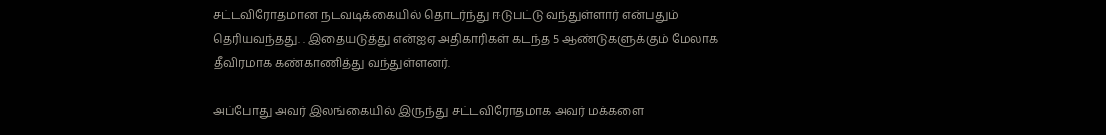சட்டவிரோதமான நடவடிக்கையில் தொடர்ந்து ஈடுபட்டு வந்துள்ளார் என்பதும் தெரியவந்தது. . இதையடுத்து என்ஐஏ அதிகாரிகள் கடந்த 5 ஆண்டுகளுக்கும் மேலாக தீவிரமாக கண்காணித்து வந்துள்ளனர்.

அப்போது அவர் இலங்கையில் இருந்து சட்டவிரோதமாக அவர் மக்களை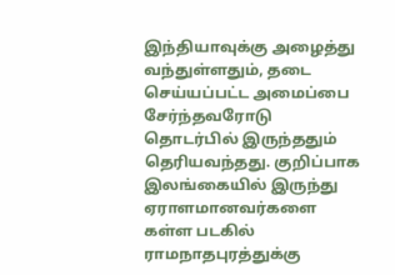இந்தியாவுக்கு அழைத்து வந்துள்ளதும், தடை செய்யப்பட்ட அமைப்பை சேர்ந்தவரோடு தொடர்பில் இருந்ததும் தெரியவந்தது. குறிப்பாக இலங்கையில் இருந்து ஏராளமானவர்களை கள்ள படகில் ராமநாதபுரத்துக்கு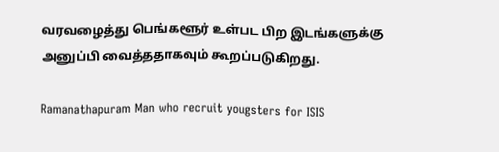வரவழைத்து பெங்களூர் உள்பட பிற இடங்களுக்கு அனுப்பி வைத்ததாகவும் கூறப்படுகிறது.

Ramanathapuram Man who recruit yougsters for ISIS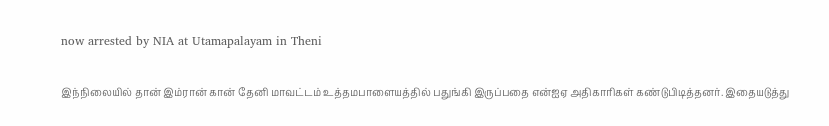now arrested by NIA at Utamapalayam in Theni

இந்நிலையில் தான் இம்ரான் கான் தேனி மாவட்டம் உத்தமபாளையத்தில் பதுங்கி இருப்பதை என்ஐஏ அதிகாரிகள் கண்டுபிடித்தனர். இதையடுத்து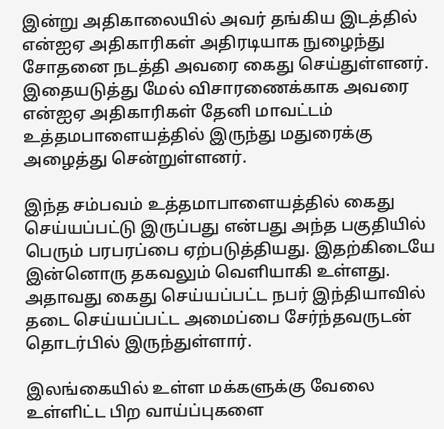இன்று அதிகாலையில் அவர் தங்கிய இடத்தில் என்ஐஏ அதிகாரிகள் அதிரடியாக நுழைந்து சோதனை நடத்தி அவரை கைது செய்துள்ளனர். இதையடுத்து மேல் விசாரணைக்காக அவரை என்ஐஏ அதிகாரிகள் தேனி மாவட்டம் உத்தமபாளையத்தில் இருந்து மதுரைக்கு அழைத்து சென்றுள்ளனர்.

இந்த சம்பவம் உத்தமாபாளையத்தில் கைது செய்யப்பட்டு இருப்பது என்பது அந்த பகுதியில் பெரும் பரபரப்பை ஏற்படுத்தியது. இதற்கிடையே இன்னொரு தகவலும் வெளியாகி உள்ளது. அதாவது கைது செய்யப்பட்ட நபர் இந்தியாவில் தடை செய்யப்பட்ட அமைப்பை சேர்ந்தவருடன் தொடர்பில் இருந்துள்ளார்.

இலங்கையில் உள்ள மக்களுக்கு வேலை உள்ளிட்ட பிற வாய்ப்புகளை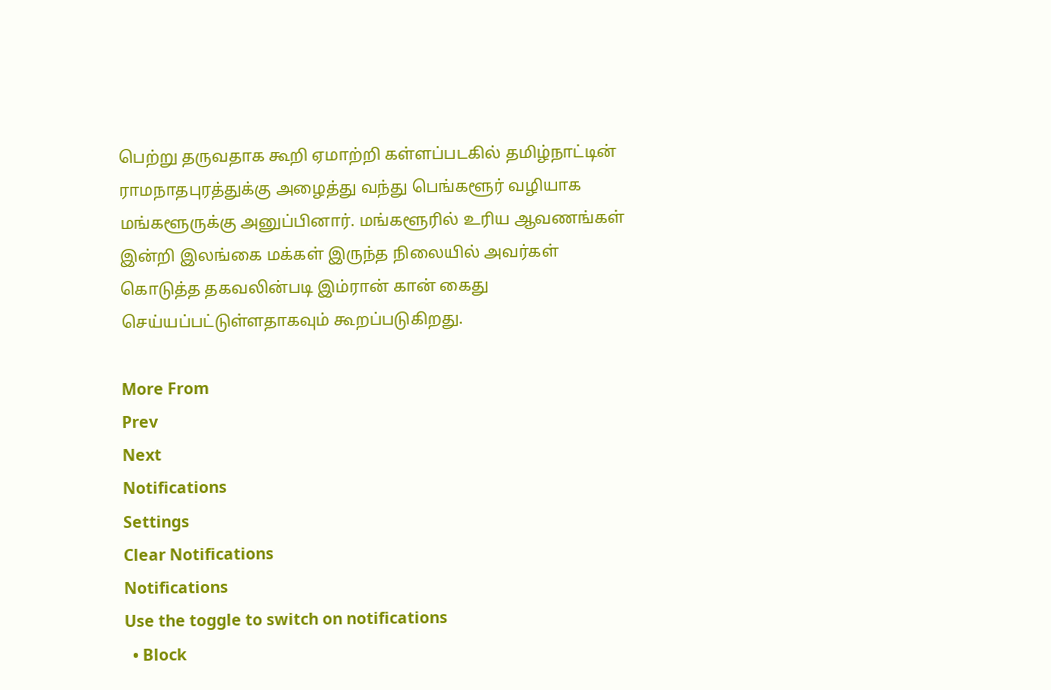பெற்று தருவதாக கூறி ஏமாற்றி கள்ளப்படகில் தமிழ்நாட்டின் ராமநாதபுரத்துக்கு அழைத்து வந்து பெங்களூர் வழியாக மங்களூருக்கு அனுப்பினார். மங்களூரில் உரிய ஆவணங்கள் இன்றி இலங்கை மக்கள் இருந்த நிலையில் அவர்கள் கொடுத்த தகவலின்படி இம்ரான் கான் கைது செய்யப்பட்டுள்ளதாகவும் கூறப்படுகிறது.

More From
Prev
Next
Notifications
Settings
Clear Notifications
Notifications
Use the toggle to switch on notifications
  • Block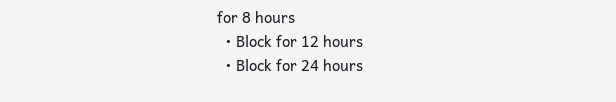for 8 hours
  • Block for 12 hours
  • Block for 24 hours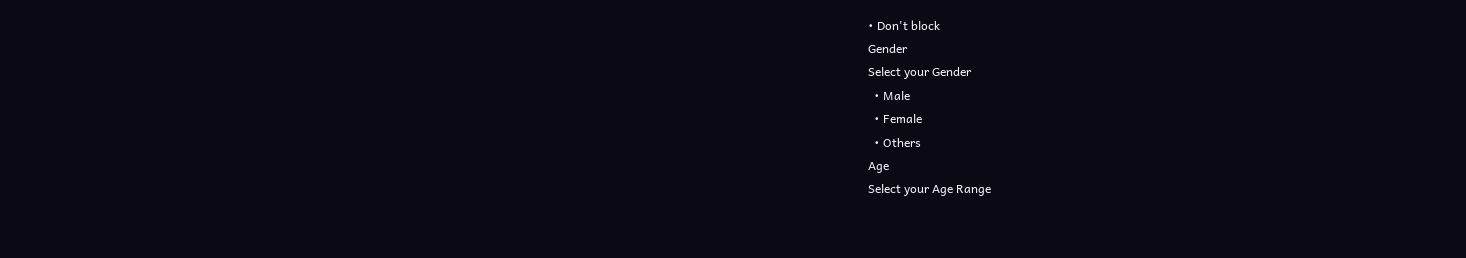• Don't block
Gender
Select your Gender
  • Male
  • Female
  • Others
Age
Select your Age Range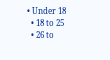• Under 18
  • 18 to 25
  • 26 to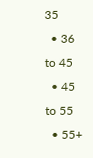35
  • 36 to 45
  • 45 to 55
  • 55+